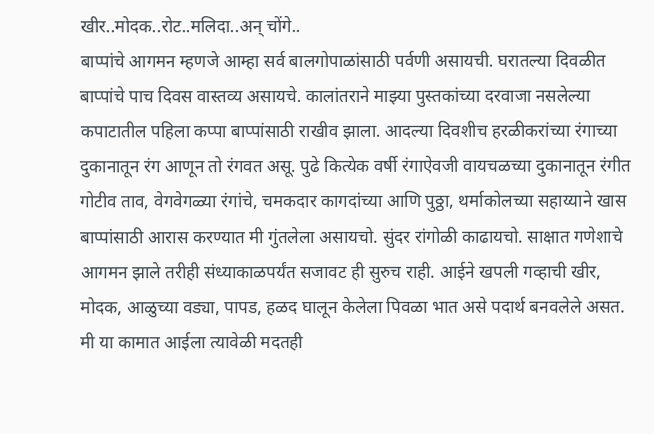खीर..मोदक..रोट..मलिदा..अन् चोंगे..
बाप्पांचे आगमन म्हणजे आम्हा सर्व बालगोपाळांसाठी पर्वणी असायची. घरातल्या दिवळीत बाप्पांचे पाच दिवस वास्तव्य असायचे. कालांतराने माझ्या पुस्तकांच्या दरवाजा नसलेल्या कपाटातील पहिला कप्पा बाप्पांसाठी राखीव झाला. आदल्या दिवशीच हरळीकरांच्या रंगाच्या दुकानातून रंग आणून तो रंगवत असू. पुढे कित्येक वर्षी रंगाऐवजी वायचळच्या दुकानातून रंगीत गोटीव ताव, वेगवेगळ्या रंगांचे, चमकदार कागदांच्या आणि पुठ्ठा, थर्माकोलच्या सहाय्याने खास बाप्पांसाठी आरास करण्यात मी गुंतलेला असायचो. सुंदर रांगोळी काढायचो. साक्षात गणेशाचे आगमन झाले तरीही संध्याकाळपर्यंत सजावट ही सुरुच राही. आईने खपली गव्हाची खीर, मोदक, आळुच्या वड्या, पापड, हळद घालून केलेला पिवळा भात असे पदार्थ बनवलेले असत. मी या कामात आईला त्यावेळी मदतही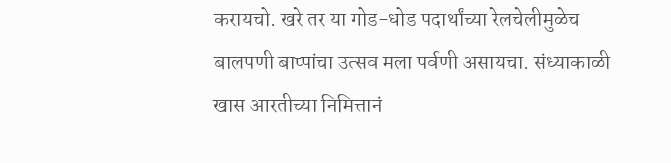करायचो. खरे तर या गोड-धोड पदार्थांच्या रेलचेलीमुळेच बालपणी बाप्पांचा उत्सव मला पर्वणी असायचा. संध्याकाळी खास आरतीच्या निमित्तानं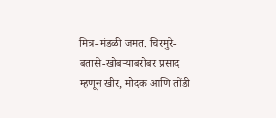मित्र-मंडळी जमत. चिरमुरे-बतासे-खोबऱ्याबरोबर प्रसाद म्हणून खीर, मोदक आणि तोंडी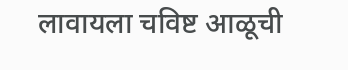लावायला चविष्ट आळूची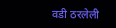वडी ठरलेली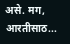असे. मग, आरतीसाठ...